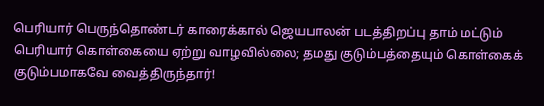பெரியார் பெருந்தொண்டர் காரைக்கால் ஜெயபாலன் படத்திறப்பு தாம் மட்டும் பெரியார் கொள்கையை ஏற்று வாழவில்லை; தமது குடும்பத்தையும் கொள்கைக் குடும்பமாகவே வைத்திருந்தார்!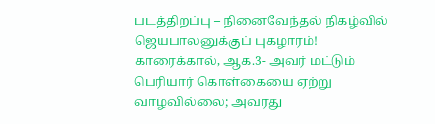படத்திறப்பு – நினைவேந்தல் நிகழ்வில் ஜெயபாலனுக்குப் புகழாரம்! காரைக்கால், ஆக.3- அவர் மட்டும் பெரியார் கொள்கையை ஏற்று வாழவில்லை; அவரது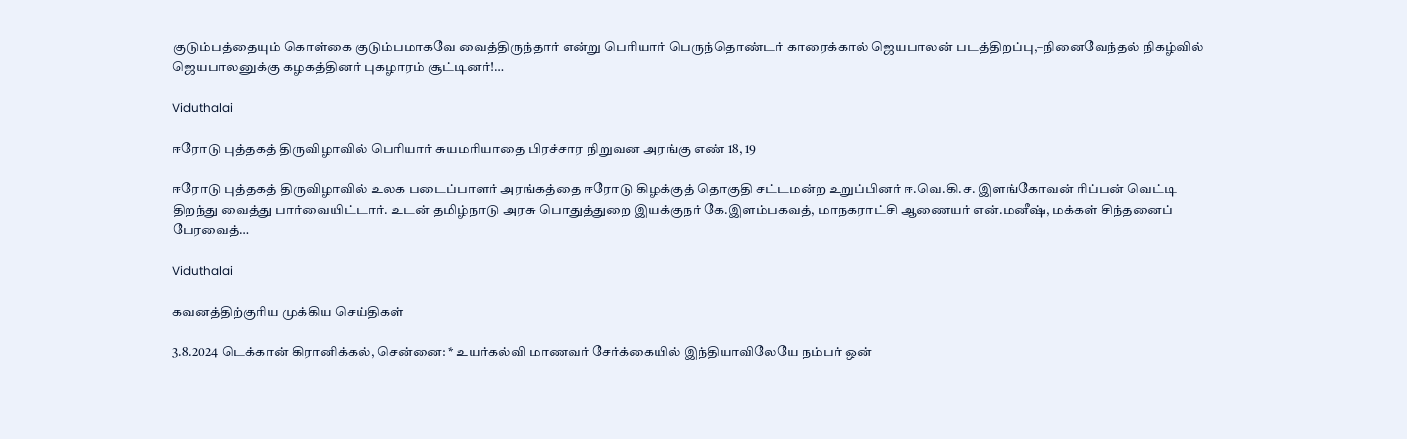குடும்பத்தையும் கொள்கை குடும்பமாகவே வைத்திருந்தார் என்று பெரியார் பெருந்தொண்டர் காரைக்கால் ஜெயபாலன் படத்திறப்பு,–நினைவேந்தல் நிகழ்வில் ஜெயபாலனுக்கு கழகத்தினர் புகழாரம் சூட்டினர்!…

Viduthalai

ஈரோடு புத்தகத் திருவிழாவில் பெரியார் சுயமரியாதை பிரச்சார நிறுவன அரங்கு எண் 18, 19

ஈரோடு புத்தகத் திருவிழாவில் உலக படைப்பாளர் அரங்கத்தை ஈரோடு கிழக்குத் தொகுதி சட்டமன்ற உறுப்பினர் ஈ.வெ.கி.ச. இளங்கோவன் ரிப்பன் வெட்டி திறந்து வைத்து பார்வையிட்டார். உடன் தமிழ்நாடு அரசு பொதுத்துறை இயக்குநர் கே.இளம்பகவத், மாநகராட்சி ஆணையர் என்.மனீஷ், மக்கள் சிந்தனைப் பேரவைத்…

Viduthalai

கவனத்திற்குரிய முக்கிய செய்திகள்

3.8.2024 டெக்கான் கிரானிக்கல், சென்னை: * உயர்கல்வி மாணவர் சேர்க்கையில் இந்தியாவிலேயே நம்பர் ஒன்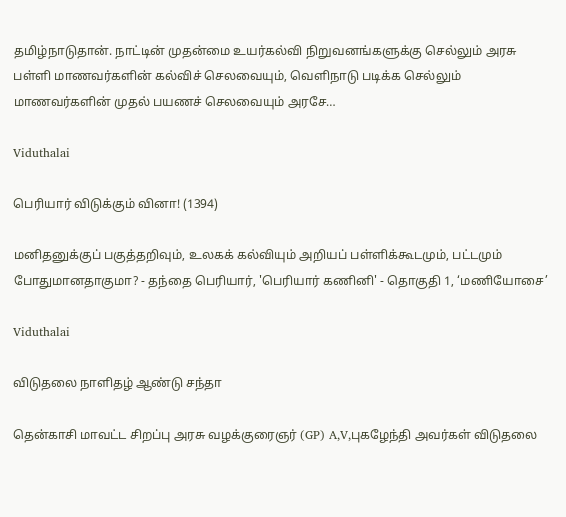தமிழ்நாடுதான். நாட்டின் முதன்மை உயர்கல்வி நிறுவனங்களுக்கு செல்லும் அரசு பள்ளி மாணவர்களின் கல்விச் செலவையும், வெளிநாடு படிக்க செல்லும் மாணவர்களின் முதல் பயணச் செலவையும் அரசே…

Viduthalai

பெரியார் விடுக்கும் வினா! (1394)

மனிதனுக்குப் பகுத்தறிவும், உலகக் கல்வியும் அறியப் பள்ளிக்கூடமும், பட்டமும் போதுமானதாகுமா? - தந்தை பெரியார், 'பெரியார் கணினி' - தொகுதி 1, ‘மணியோசை’

Viduthalai

விடுதலை நாளிதழ் ஆண்டு சந்தா

தென்காசி மாவட்ட சிறப்பு அரசு வழக்குரைஞர் (GP) A,V,புகழேந்தி அவர்கள் விடுதலை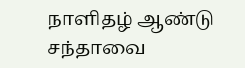நாளிதழ் ஆண்டு சந்தாவை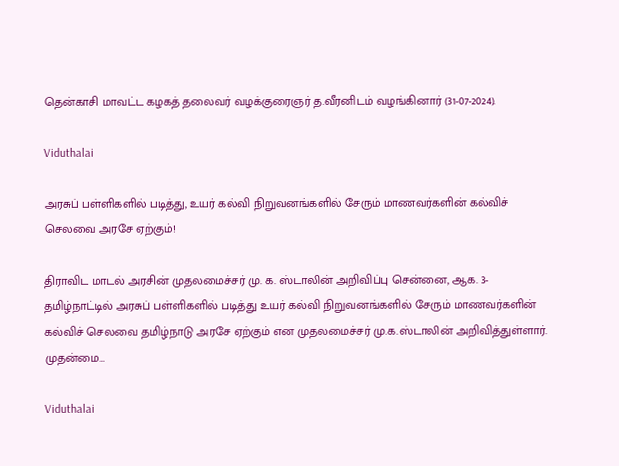தென்காசி மாவட்ட கழகத் தலைவர் வழக்குரைஞர் த.வீரனிடம் வழங்கினார் (31-07-2024).

Viduthalai

அரசுப் பள்ளிகளில் படித்து, உயர் கல்வி நிறுவனங்களில் சேரும் மாணவர்களின் கல்விச் செலவை அரசே ஏற்கும்!

திராவிட மாடல் அரசின் முதலமைச்சர் மு. க. ஸ்டாலின் அறிவிப்பு சென்னை, ஆக. 3- தமிழ்நாட்டில் அரசுப் பள்ளிகளில் படித்து உயர் கல்வி நிறுவனங்களில் சேரும் மாணவர்களின் கல்விச் செலவை தமிழ்நாடு அரசே ஏற்கும் என முதலமைச்சர் மு.க.ஸ்டாலின் அறிவித்துள்ளார். முதன்மை…

Viduthalai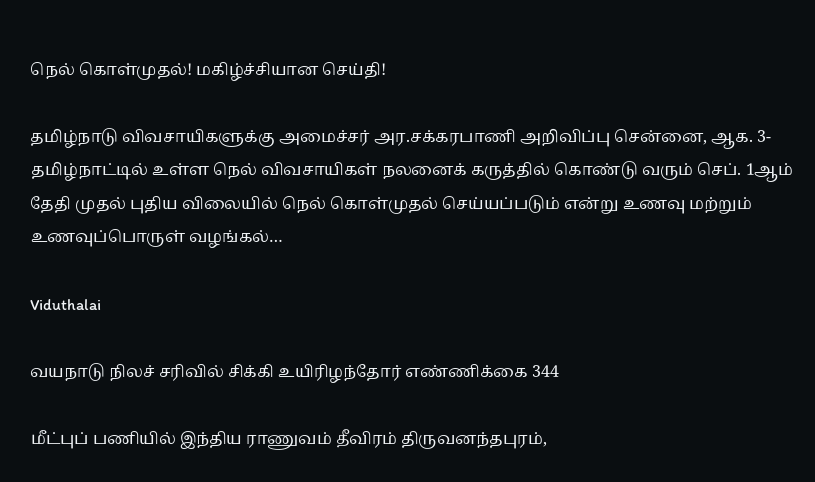நெல் கொள்முதல்! மகிழ்ச்சியான செய்தி!

தமிழ்நாடு விவசாயிகளுக்கு அமைச்சர் அர.சக்கரபாணி அறிவிப்பு சென்னை, ஆக. 3- தமிழ்நாட்டில் உள்ள நெல் விவசாயிகள் நலனைக் கருத்தில் கொண்டு வரும் செப். 1ஆம் தேதி முதல் புதிய விலையில் நெல் கொள்முதல் செய்யப்படும் என்று உணவு மற்றும் உணவுப்பொருள் வழங்கல்…

Viduthalai

வயநாடு நிலச் சரிவில் சிக்கி உயிரிழந்தோர் எண்ணிக்கை 344

மீட்புப் பணியில் இந்திய ராணுவம் தீவிரம் திருவனந்தபுரம்,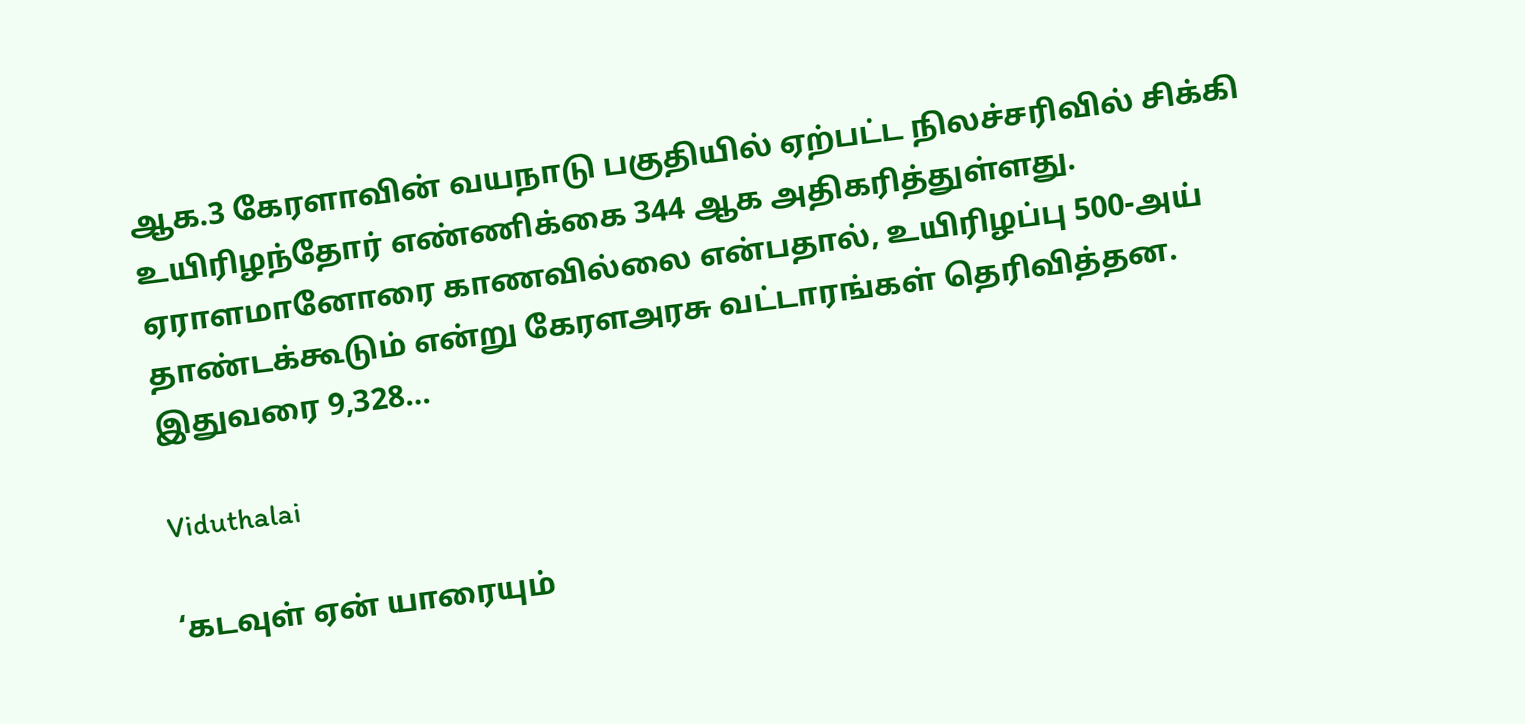ஆக.3 கேரளாவின் வயநாடு பகுதியில் ஏற்பட்ட நிலச்சரிவில் சிக்கி உயிரிழந்தோர் எண்ணிக்கை 344 ஆக அதிகரித்துள்ளது. ஏராளமானோரை காணவில்லை என்பதால், உயிரிழப்பு 500-அய் தாண்டக்கூடும் என்று கேரளஅரசு வட்டாரங்கள் தெரிவித்தன. இதுவரை 9,328…

Viduthalai

‘கடவுள் ஏன் யாரையும்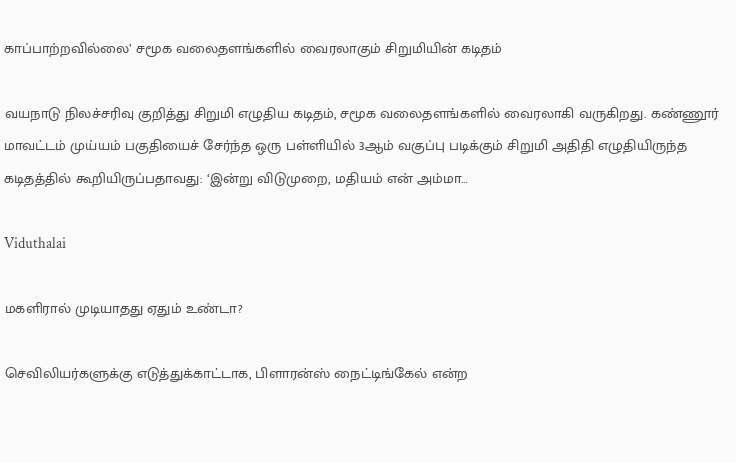காப்பாற்றவில்லை’ சமூக வலைதளங்களில் வைரலாகும் சிறுமியின் கடிதம்

வயநாடு நிலச்சரிவு குறித்து சிறுமி எழுதிய கடிதம், சமூக வலைதளங்களில் வைரலாகி வருகிறது. கண்ணூர் மாவட்டம் முய்யம் பகுதியைச் சேர்ந்த ஒரு பள்ளியில் 3ஆம் வகுப்பு படிக்கும் சிறுமி அதிதி எழுதியிருந்த கடிதத்தில் கூறியிருப்பதாவது: ‘இன்று விடுமுறை, மதியம் என் அம்மா…

Viduthalai

மகளிரால் முடியாதது ஏதும் உண்டா?

செவிலியர்களுக்கு எடுத்துக்காட்டாக, பிளாரன்ஸ் நைட்டிங்கேல் என்ற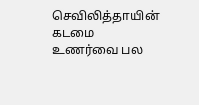செவிலித்தாயின் கடமை உணர்வை பல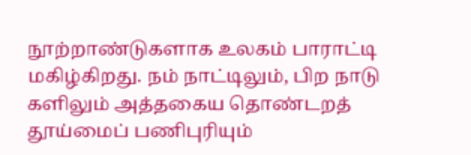நூற்றாண்டுகளாக உலகம் பாராட்டி மகிழ்கிறது. நம் நாட்டிலும், பிற நாடு களிலும் அத்தகைய தொண்டறத் தூய்மைப் பணிபுரியும்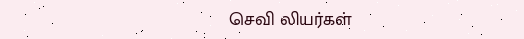செவி லியர்கள்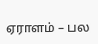ஏராளம் – பல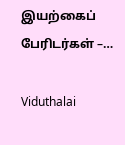இயற்கைப் பேரிடர்கள் –…

Viduthalai